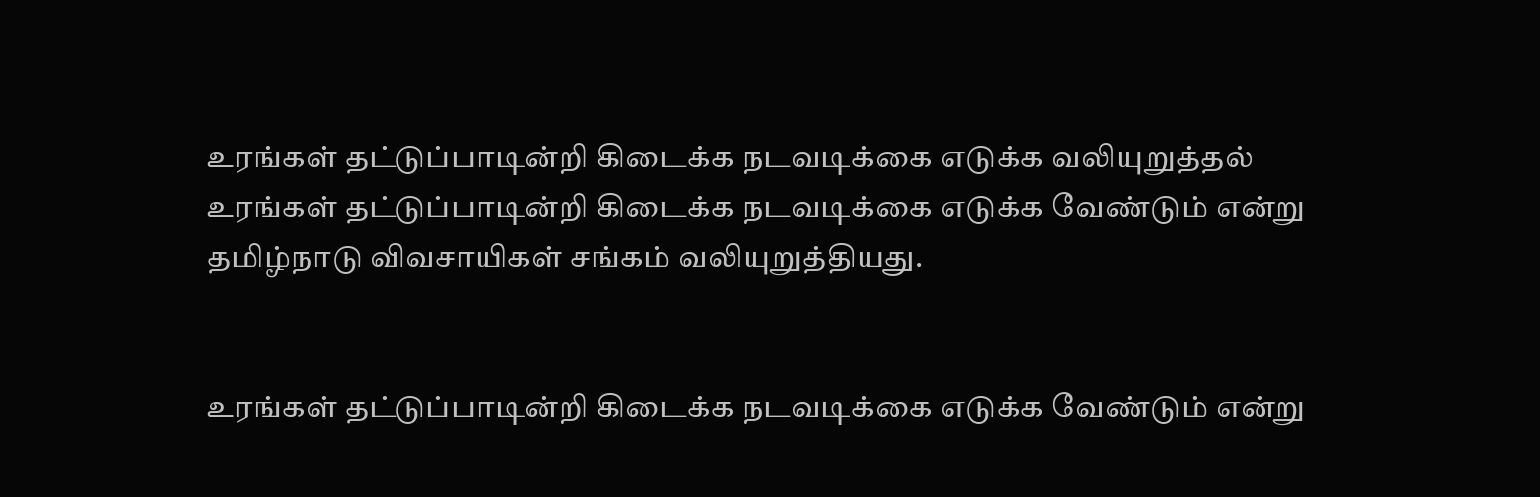உரங்கள் தட்டுப்பாடின்றி கிடைக்க நடவடிக்கை எடுக்க வலியுறுத்தல்
உரங்கள் தட்டுப்பாடின்றி கிடைக்க நடவடிக்கை எடுக்க வேண்டும் என்று தமிழ்நாடு விவசாயிகள் சங்கம் வலியுறுத்தியது.


உரங்கள் தட்டுப்பாடின்றி கிடைக்க நடவடிக்கை எடுக்க வேண்டும் என்று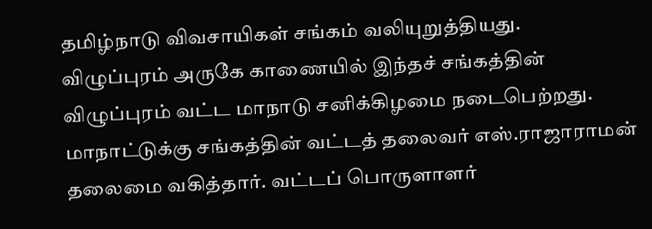தமிழ்நாடு விவசாயிகள் சங்கம் வலியுறுத்தியது.
விழுப்புரம் அருகே காணையில் இந்தச் சங்கத்தின் விழுப்புரம் வட்ட மாநாடு சனிக்கிழமை நடைபெற்றது. மாநாட்டுக்கு சங்கத்தின் வட்டத் தலைவர் எஸ்.ராஜாராமன் தலைமை வகித்தார். வட்டப் பொருளாளர்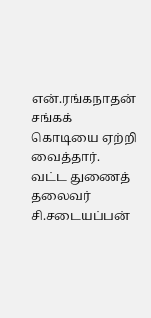என்.ரங்கநாதன் சங்கக் கொடியை ஏற்றி வைத்தார். வட்ட துணைத் தலைவர் சி.சடையப்பன்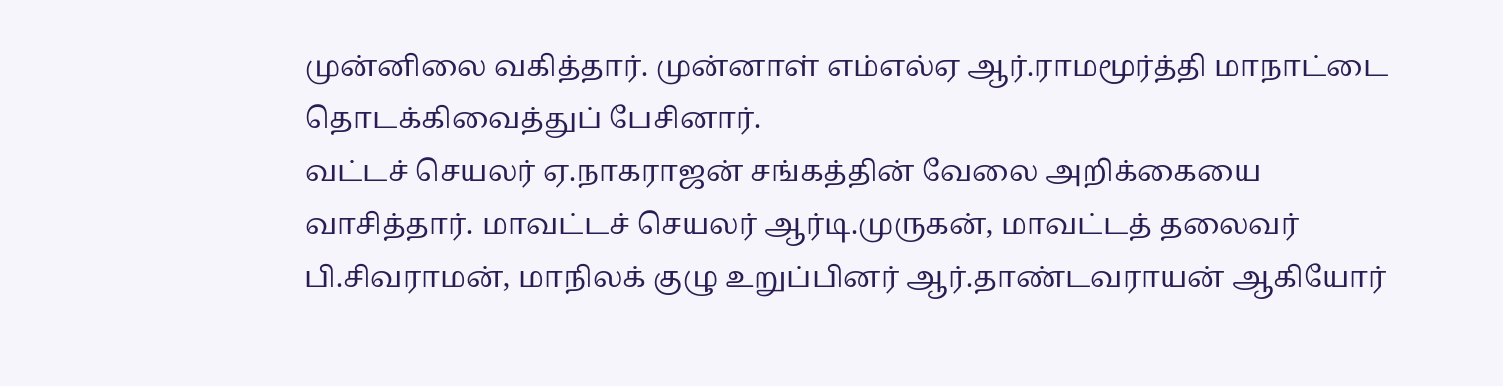முன்னிலை வகித்தார். முன்னாள் எம்எல்ஏ ஆர்.ராமமூர்த்தி மாநாட்டை தொடக்கிவைத்துப் பேசினார்.
வட்டச் செயலர் ஏ.நாகராஜன் சங்கத்தின் வேலை அறிக்கையை வாசித்தார். மாவட்டச் செயலர் ஆர்டி.முருகன், மாவட்டத் தலைவர் பி.சிவராமன், மாநிலக் குழு உறுப்பினர் ஆர்.தாண்டவராயன் ஆகியோர்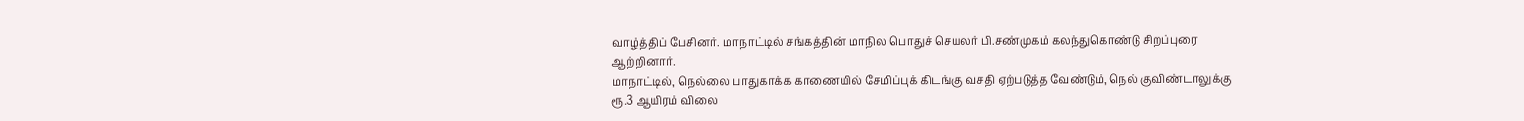வாழ்த்திப் பேசினர். மாநாட்டில் சங்கத்தின் மாநில பொதுச் செயலர் பி.சண்முகம் கலந்துகொண்டு சிறப்புரை ஆற்றினார்.
மாநாட்டில், நெல்லை பாதுகாக்க காணையில் சேமிப்புக் கிடங்கு வசதி ஏற்படுத்த வேண்டும், நெல் குவிண்டாலுக்கு ரூ.3 ஆயிரம் விலை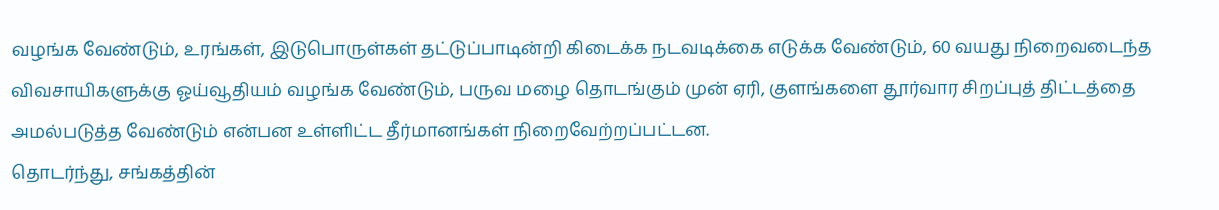வழங்க வேண்டும், உரங்கள், இடுபொருள்கள் தட்டுப்பாடின்றி கிடைக்க நடவடிக்கை எடுக்க வேண்டும், 60 வயது நிறைவடைந்த விவசாயிகளுக்கு ஓய்வூதியம் வழங்க வேண்டும், பருவ மழை தொடங்கும் முன் ஏரி, குளங்களை தூர்வார சிறப்புத் திட்டத்தை அமல்படுத்த வேண்டும் என்பன உள்ளிட்ட தீர்மானங்கள் நிறைவேற்றப்பட்டன.
தொடர்ந்து, சங்கத்தின்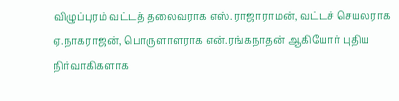விழுப்புரம் வட்டத் தலைவராக எஸ்.ராஜாராமன், வட்டச் செயலராக ஏ.நாகராஜன், பொருளாளராக என்.ரங்கநாதன் ஆகியோர் புதிய நிர்வாகிகளாக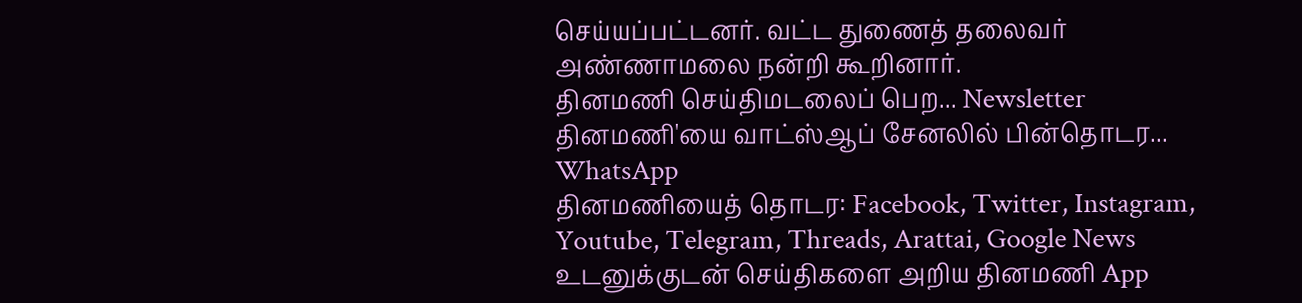செய்யப்பட்டனர். வட்ட துணைத் தலைவர் அண்ணாமலை நன்றி கூறினார்.
தினமணி செய்திமடலைப் பெற... Newsletter
தினமணி'யை வாட்ஸ்ஆப் சேனலில் பின்தொடர... WhatsApp
தினமணியைத் தொடர: Facebook, Twitter, Instagram, Youtube, Telegram, Threads, Arattai, Google News
உடனுக்குடன் செய்திகளை அறிய தினமணி App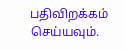பதிவிறக்கம் செய்யவும்.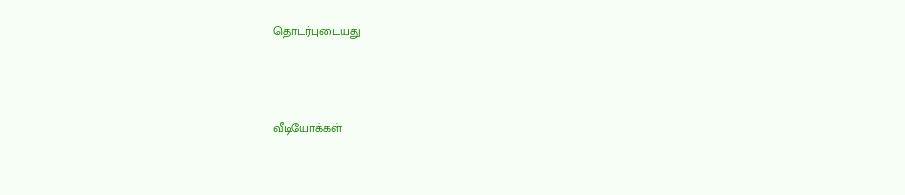தொடர்புடையது



வீடியோக்கள்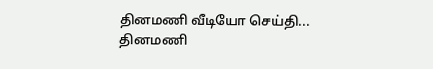தினமணி வீடியோ செய்தி...
தினமணி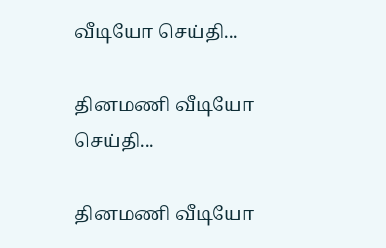வீடியோ செய்தி...

தினமணி வீடியோ செய்தி...

தினமணி வீடியோ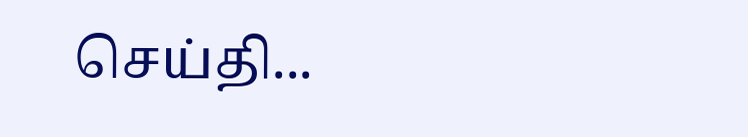செய்தி...